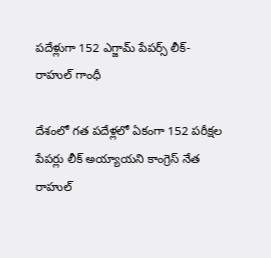పదేళ్లుగా 152 ఎగ్జామ్ పేపర్స్ లీక్- రాహుల్ గాంధీ

దేశంలో గత పదేళ్లలో ఏకంగా 152 పరీక్షల పేపర్లు లీక్ అయ్యాయని కాంగ్రెస్ నేత రాహుల్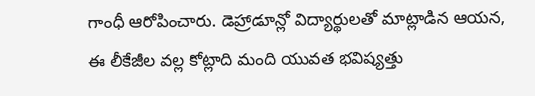గాంధీ ఆరోపించారు. డెహ్రాడూన్లో విద్యార్థులతో మాట్లాడిన ఆయన, ఈ లీకేజీల వల్ల కోట్లాది మంది యువత భవిష్యత్తు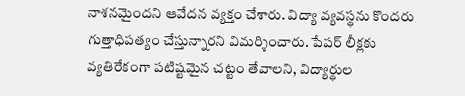నాశనమైందని ఆవేదన వ్యక్తం చేశారు. విద్యా వ్యవస్థను కొందరు గుత్తాధిపత్యం చేస్తున్నారని విమర్శించారు. పేపర్ లీక్లకు వ్యతిరేకంగా పటిష్టమైన చట్టం తేవాలని, విద్యార్థుల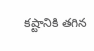కష్టానికి తగిన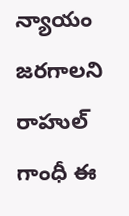న్యాయం జరగాలని రాహుల్ గాంధీ ఈ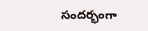సందర్భంగా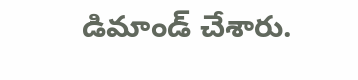డిమాండ్ చేశారు.